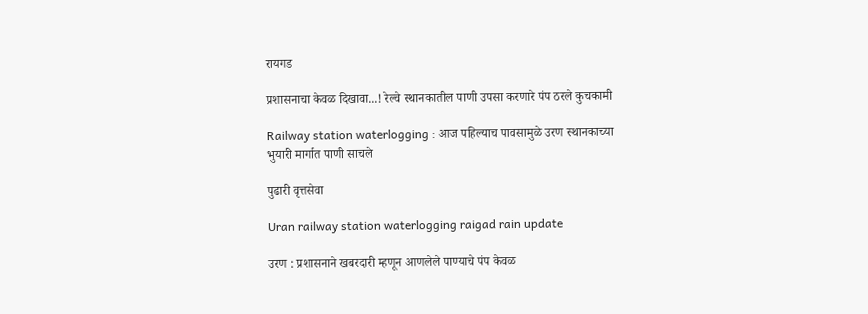रायगड

प्रशासनाचा केवळ दिखावा...! रेल्वे स्थानकातील पाणी उपसा करणारे पंप ठरले कुचकामी

Railway station waterlogging : आज पहिल्याच पावसामुळे उरण स्थानकाच्या भुयारी मार्गात पाणी साचले

पुढारी वृत्तसेवा

Uran railway station waterlogging raigad rain update

उरण : प्रशासनाने खबरदारी म्हणून आणलेले पाण्याचे पंप केवळ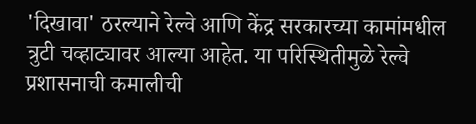'दिखावा' ठरल्याने रेल्वे आणि केंद्र सरकारच्या कामांमधील त्रुटी चव्हाट्यावर आल्या आहेत. या परिस्थितीमुळे रेल्वे प्रशासनाची कमालीची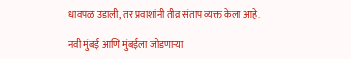धावपळ उडाली, तर प्रवाशांनी तीव्र संताप व्यक्त केला आहे.

नवी मुंबई आणि मुंबईला जोडणाऱ्या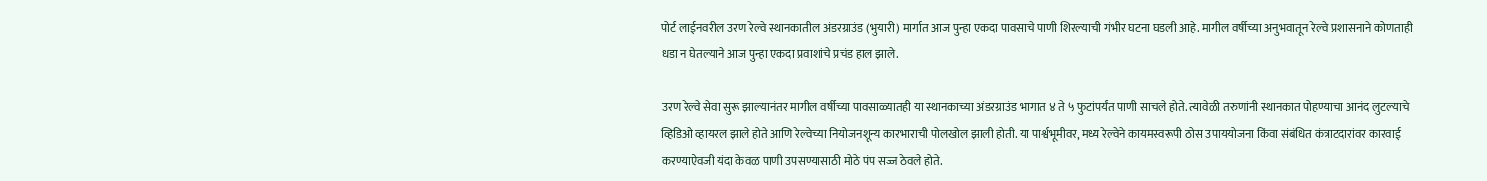पोर्ट लाईनवरील उरण रेल्वे स्थानकातील अंडरग्राउंड (भुयारी) मार्गात आज पुन्हा एकदा पावसाचे पाणी शिरल्याची गंभीर घटना घडली आहे. मागील वर्षीच्या अनुभवातून रेल्वे प्रशासनाने कोणताही धडा न घेतल्याने आज पुन्हा एकदा प्रवाशांचे प्रचंड हाल झाले.

उरण रेल्वे सेवा सुरू झाल्यानंतर मागील वर्षीच्या पावसाळ्यातही या स्थानकाच्या अंडरग्राउंड भागात ४ ते ५ फुटांपर्यंत पाणी साचले होते. त्यावेळी तरुणांनी स्थानकात पोहण्याचा आनंद लुटल्याचे व्हिडिओ व्हायरल झाले होते आणि रेल्वेच्या नियोजनशून्य कारभाराची पोलखोल झाली होती. या पार्श्वभूमीवर, मध्य रेल्वेने कायमस्वरूपी ठोस उपाययोजना किंवा संबंधित कंत्राटदारांवर कारवाई करण्याऐवजी यंदा केवळ पाणी उपसण्यासाठी मोठे पंप सज्ज ठेवले होते.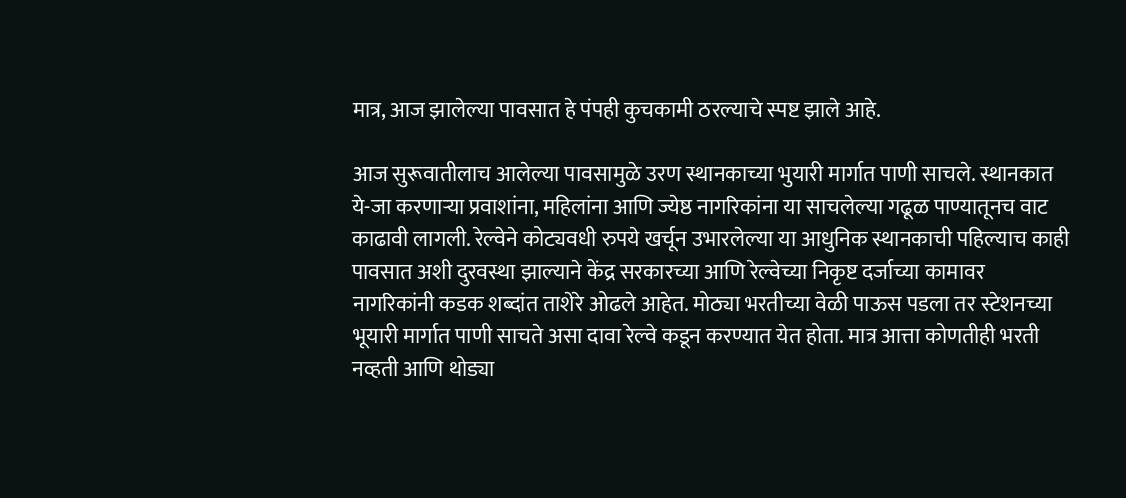मात्र, आज झालेल्या पावसात हे पंपही कुचकामी ठरल्याचे स्पष्ट झाले आहे.

आज सुरूवातीलाच आलेल्या पावसामुळे उरण स्थानकाच्या भुयारी मार्गात पाणी साचले. स्थानकात ये-जा करणाऱ्या प्रवाशांना, महिलांना आणि ज्येष्ठ नागरिकांना या साचलेल्या गढूळ पाण्यातूनच वाट काढावी लागली. रेल्वेने कोट्यवधी रुपये खर्चून उभारलेल्या या आधुनिक स्थानकाची पहिल्याच काही पावसात अशी दुरवस्था झाल्याने केंद्र सरकारच्या आणि रेल्वेच्या निकृष्ट दर्जाच्या कामावर नागरिकांनी कडक शब्दांत ताशेरे ओढले आहेत. मोठ्या भरतीच्या वेळी पाऊस पडला तर स्टेशनच्या भूयारी मार्गात पाणी साचते असा दावा रेल्वे कडून करण्यात येत होता. मात्र आत्ता कोणतीही भरती नव्हती आणि थोड्या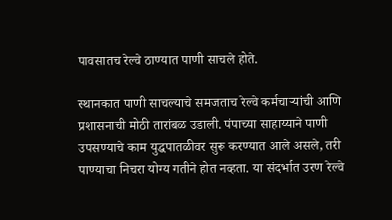पावसातच रेल्वे ठाण्यात पाणी साचले होते.

स्थानकात पाणी साचल्याचे समजताच रेल्वे कर्मचाऱ्यांची आणि प्रशासनाची मोठी तारांबळ उडाली. पंपाच्या साहाय्याने पाणी उपसण्याचे काम युद्धपातळीवर सुरू करण्यात आले असले, तरी पाण्याचा निचरा योग्य गतीने होत नव्हता. या संदर्भात उरण रेल्वे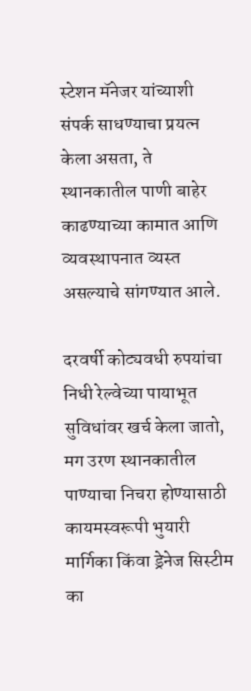स्टेशन मॅनेजर यांच्याशी संपर्क साधण्याचा प्रयत्न केला असता, ते स्थानकातील पाणी बाहेर काढण्याच्या कामात आणि व्यवस्थापनात व्यस्त असल्याचे सांगण्यात आले.

दरवर्षी कोट्यवधी रुपयांचा निधी रेल्वेच्या पायाभूत सुविधांवर खर्च केला जातो, मग उरण स्थानकातील पाण्याचा निचरा होण्यासाठी कायमस्वरूपी भुयारी मार्गिका किंवा ड्रेनेज सिस्टीम का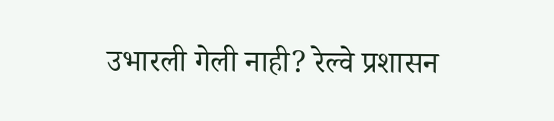उभारली गेली नाही? रेल्वे प्रशासन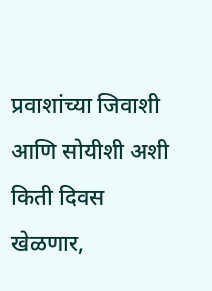प्रवाशांच्या जिवाशी आणि सोयीशी अशी किती दिवस खेळणार,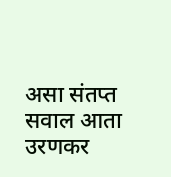असा संतप्त सवाल आता उरणकर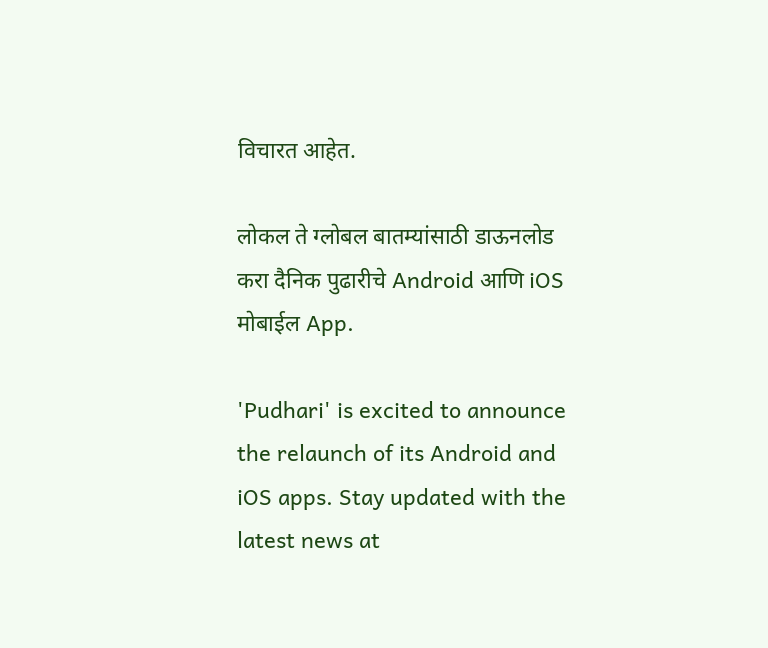विचारत आहेत.

लोकल ते ग्लोबल बातम्यांसाठी डाऊनलोड करा दैनिक पुढारीचे Android आणि iOS मोबाईल App.

'Pudhari' is excited to announce the relaunch of its Android and iOS apps. Stay updated with the latest news at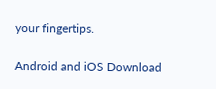your fingertips.

Android and iOS Download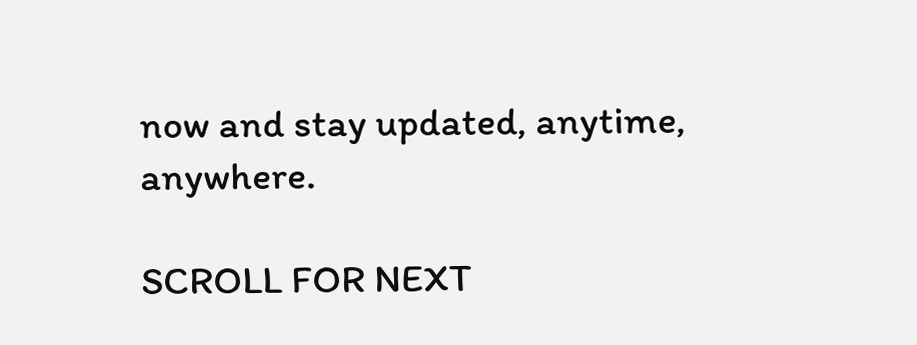now and stay updated, anytime, anywhere.

SCROLL FOR NEXT